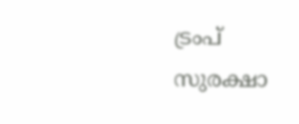ട്രംപ് സുരക്ഷാ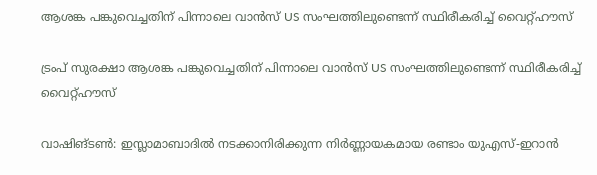ആശങ്ക പങ്കുവെച്ചതിന് പിന്നാലെ വാൻസ് US സംഘത്തിലുണ്ടെന്ന് സ്ഥിരീകരിച്ച് വൈറ്റ്ഹൗസ്

ട്രംപ് സുരക്ഷാ ആശങ്ക പങ്കുവെച്ചതിന് പിന്നാലെ വാൻസ് US സംഘത്തിലുണ്ടെന്ന് സ്ഥിരീകരിച്ച് വൈറ്റ്ഹൗസ്

വാഷിങ്ടൺ: ഇസ്ലാമാബാദിൽ നടക്കാനിരിക്കുന്ന നിർണ്ണായകമായ രണ്ടാം യുഎസ്-ഇറാൻ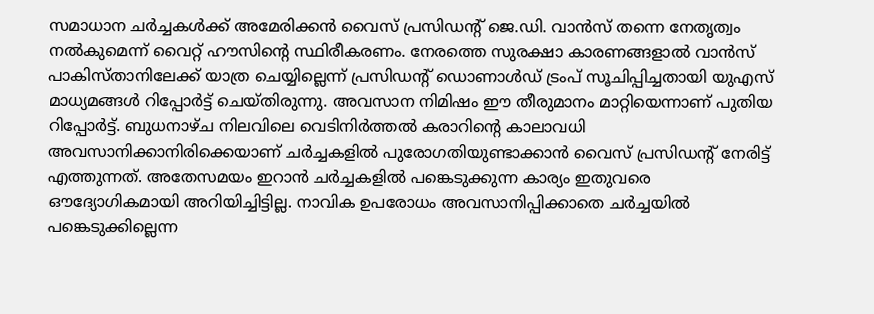സമാധാന ചർച്ചകൾക്ക് അമേരിക്കൻ വൈസ് പ്രസിഡന്റ് ജെ.ഡി. വാൻസ് തന്നെ നേതൃത്വം നൽകുമെന്ന് വൈറ്റ് ഹൗസിന്റെ സ്ഥിരീകരണം. നേരത്തെ സുരക്ഷാ കാരണങ്ങളാൽ വാൻസ് പാകിസ്താനിലേക്ക് യാത്ര ചെയ്യില്ലെന്ന് പ്രസിഡന്റ് ഡൊണാൾഡ് ട്രംപ് സൂചിപ്പിച്ചതായി യുഎസ് മാധ്യമങ്ങൾ റിപ്പോർട്ട് ചെയ്തിരുന്നു. അവസാന നിമിഷം ഈ തീരുമാനം മാറ്റിയെന്നാണ് പുതിയ റിപ്പോർട്ട്. ബുധനാഴ്ച നിലവിലെ വെടിനിർത്തൽ കരാറിന്റെ കാലാവധി അവസാനിക്കാനിരിക്കെയാണ് ചർച്ചകളിൽ പുരോഗതിയുണ്ടാക്കാൻ വൈസ് പ്രസിഡന്റ് നേരിട്ട് എത്തുന്നത്. അതേസമയം ഇറാൻ ചർച്ചകളിൽ പങ്കെടുക്കുന്ന കാര്യം ഇതുവരെ ഔദ്യോഗികമായി അറിയിച്ചിട്ടില്ല. നാവിക ഉപരോധം അവസാനിപ്പിക്കാതെ ചർച്ചയിൽ പങ്കെടുക്കില്ലെന്ന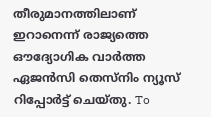തീരുമാനത്തിലാണ് ഇറാനെന്ന് രാജ്യത്തെ ഔദ്യോഗിക വാർത്ത ഏജൻസി തെസ്‌നിം ന്യൂസ് റിപ്പോർട്ട് ചെയ്തു. To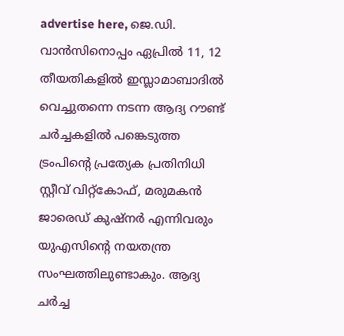advertise here, ജെ.ഡി. വാൻസിനൊപ്പം ഏപ്രിൽ 11, 12 തീയതികളിൽ ഇസ്ലാമാബാദിൽ വെച്ചുതന്നെ നടന്ന ആദ്യ റൗണ്ട് ചർച്ചകളിൽ പങ്കെടുത്ത ട്രംപിന്റെ പ്രത്യേക പ്രതിനിധി സ്റ്റീവ് വിറ്റ്കോഫ്, മരുമകൻ ജാരെഡ് കുഷ്‌നർ എന്നിവരും യുഎസിന്റെ നയതന്ത്ര സംഘത്തിലുണ്ടാകും. ആദ്യ ചർച്ച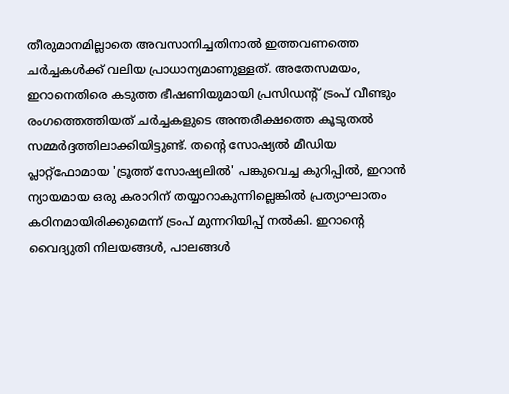തീരുമാനമില്ലാതെ അവസാനിച്ചതിനാൽ ഇത്തവണത്തെ ചർച്ചകൾക്ക് വലിയ പ്രാധാന്യമാണുള്ളത്. അതേസമയം, ഇറാനെതിരെ കടുത്ത ഭീഷണിയുമായി പ്രസിഡന്റ് ട്രംപ് വീണ്ടും രംഗത്തെത്തിയത് ചർച്ചകളുടെ അന്തരീക്ഷത്തെ കൂടുതൽ സമ്മർദ്ദത്തിലാക്കിയിട്ടുണ്ട്. തന്റെ സോഷ്യൽ മീഡിയ പ്ലാറ്റ്ഫോമായ 'ട്രൂത്ത് സോഷ്യലിൽ' പങ്കുവെച്ച കുറിപ്പിൽ, ഇറാൻ ന്യായമായ ഒരു കരാറിന് തയ്യാറാകുന്നില്ലെങ്കിൽ പ്രത്യാഘാതം കഠിനമായിരിക്കുമെന്ന് ട്രംപ് മുന്നറിയിപ്പ് നൽകി. ഇറാന്റെ വൈദ്യുതി നിലയങ്ങൾ, പാലങ്ങൾ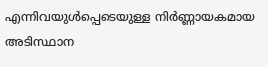എന്നിവയുൾപ്പെടെയുള്ള നിർണ്ണായകമായ അടിസ്ഥാന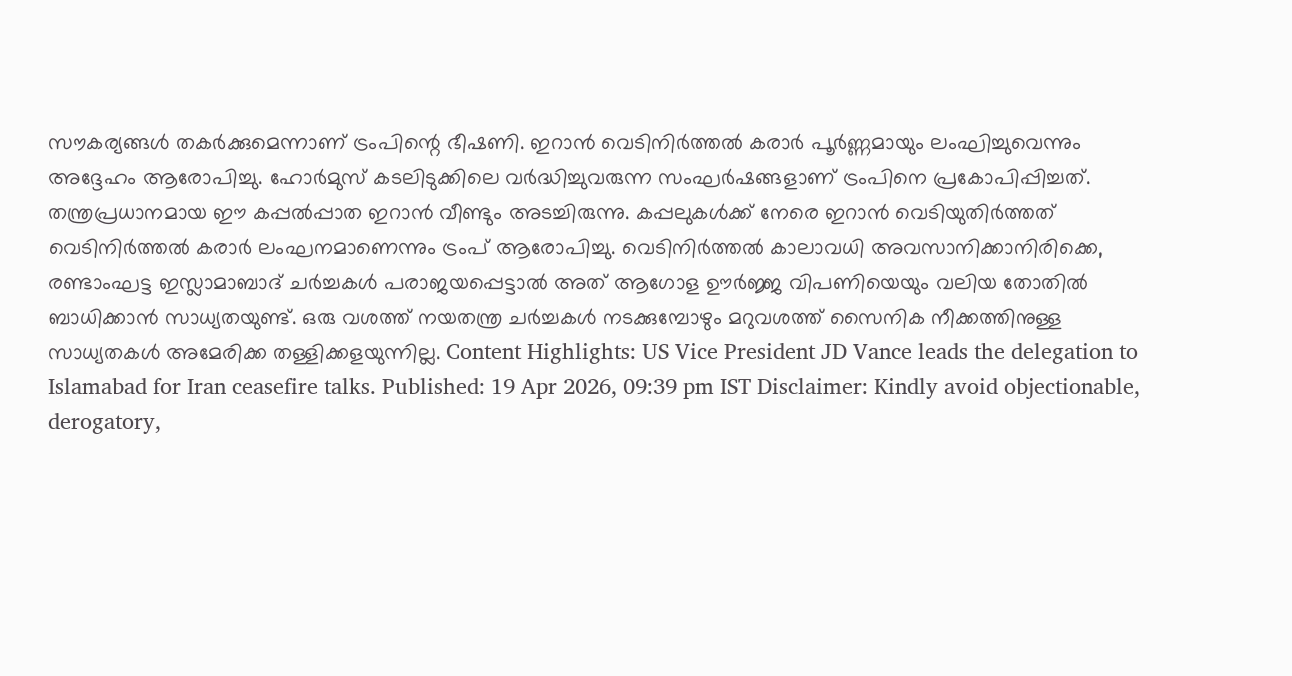സൗകര്യങ്ങൾ തകർക്കുമെന്നാണ് ട്രംപിന്റെ ഭീഷണി. ഇറാൻ വെടിനിർത്തൽ കരാർ പൂർണ്ണമായും ലംഘിച്ചുവെന്നും അദ്ദേഹം ആരോപിച്ചു. ഹോർമുസ് കടലിടുക്കിലെ വർദ്ധിച്ചുവരുന്ന സംഘർഷങ്ങളാണ് ട്രംപിനെ പ്രകോപിപ്പിച്ചത്. തന്ത്രപ്രധാനമായ ഈ കപ്പൽപ്പാത ഇറാൻ വീണ്ടും അടച്ചിരുന്നു. കപ്പലുകൾക്ക് നേരെ ഇറാൻ വെടിയുതിർത്തത് വെടിനിർത്തൽ കരാർ ലംഘനമാണെന്നും ട്രംപ് ആരോപിച്ചു. വെടിനിർത്തൽ കാലാവധി അവസാനിക്കാനിരിക്കെ, രണ്ടാംഘട്ട ഇസ്ലാമാബാദ് ചർച്ചകൾ പരാജയപ്പെട്ടാൽ അത് ആഗോള ഊർജ്ജ വിപണിയെയും വലിയ തോതിൽ ബാധിക്കാൻ സാധ്യതയുണ്ട്. ഒരു വശത്ത് നയതന്ത്ര ചർച്ചകൾ നടക്കുമ്പോഴും മറുവശത്ത് സൈനിക നീക്കത്തിനുള്ള സാധ്യതകൾ അമേരിക്ക തള്ളിക്കളയുന്നില്ല. Content Highlights: US Vice President JD Vance leads the delegation to Islamabad for Iran ceasefire talks. Published: 19 Apr 2026, 09:39 pm IST Disclaimer: Kindly avoid objectionable, derogatory,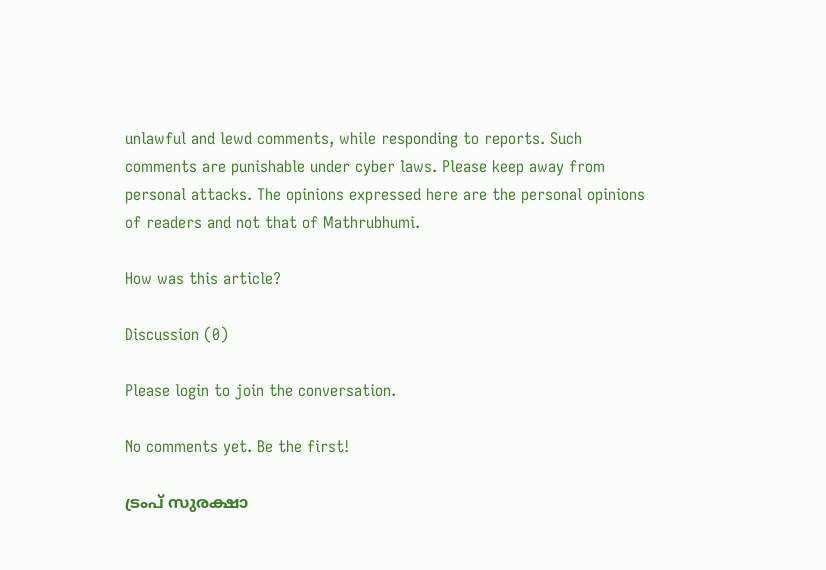unlawful and lewd comments, while responding to reports. Such comments are punishable under cyber laws. Please keep away from personal attacks. The opinions expressed here are the personal opinions of readers and not that of Mathrubhumi.

How was this article?

Discussion (0)

Please login to join the conversation.

No comments yet. Be the first!

ട്രംപ് സുരക്ഷാ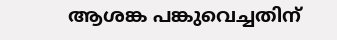ആശങ്ക പങ്കുവെച്ചതിന്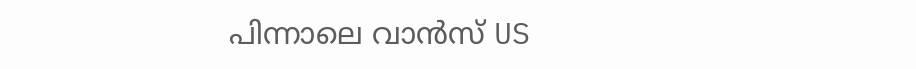പിന്നാലെ വാൻസ് US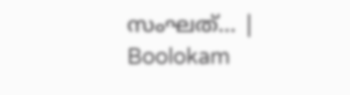സംഘത്… | Boolokam